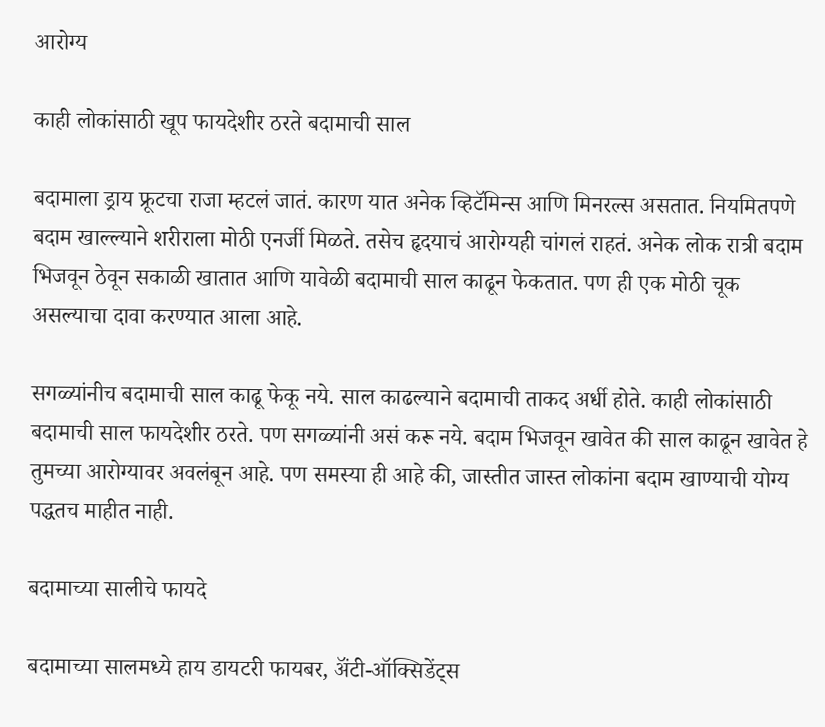आरोग्य

काही लोकांसाठी खूप फायदेशीर ठरते बदामाची साल

बदामाला ड्राय फ्रूटचा राजा म्हटलं जातं. कारण यात अनेक व्हिटॅमिन्स आणि मिनरल्स असतात. नियमितपणे बदाम खाल्ल्याने शरीराला मोठी एनर्जी मिळते. तसेच हृदयाचं आरोग्यही चांगलं राहतं. अनेक लोक रात्री बदाम भिजवून ठेवून सकाळी खातात आणि यावेळी बदामाची साल काढून फेकतात. पण ही एक मोठी चूक असल्याचा दावा करण्यात आला आहे.

सगळ्यांनीच बदामाची साल काढू फेकू नये. साल काढल्याने बदामाची ताकद अर्धी होते. काही लोकांसाठी बदामाची साल फायदेशीर ठरते. पण सगळ्यांनी असं करू नये. बदाम भिजवून खावेत की साल काढून खावेत हे तुमच्या आरोग्यावर अवलंबून आहे. पण समस्या ही आहे की, जास्तीत जास्त लोकांना बदाम खाण्याची योग्य पद्धतच माहीत नाही.

बदामाच्या सालीचे फायदे

बदामाच्या सालमध्ये हाय डायटरी फायबर, अ‍ॅंटी-ऑक्सिडेंट्स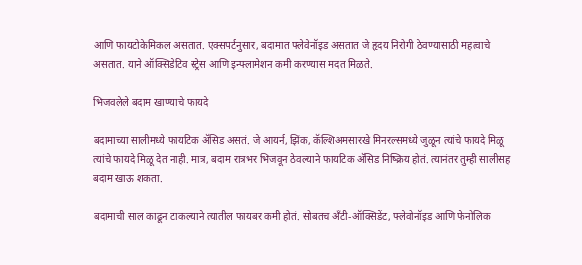आणि फायटोकेमिकल असतात. एक्सपर्टनुसार, बदामात फ्लेवेनॉइड असतात जे हृदय निरोगी ठेवण्यासाठी महत्वाचे असतात. याने ऑक्सिडेटिव स्ट्रेस आणि इन्फ्लामेशन कमी करण्यास मदत मिळते.

भिजवलेले बदाम खाण्याचे फायदे

बदामाच्या सालीमध्ये फायटिक अ‍ॅसिड असतं. जे आयर्न, झिंक, कॅल्शिअमसारखे मिनरल्समध्ये जुळून त्यांचे फायदे मिळू त्यांचे फायदे मिळू देत नाही. मात्र, बदाम रात्रभर भिजवून ठेवल्याने फायटिक अ‍ॅसिड निष्क्रिय होतं. त्यानंतर तुम्ही सालीसह बदाम खाऊ शकता.

बदामाची साल काढून टाकल्याने त्यातील फायबर कमी होतं. सोबतच अ‍ॅंटी-ऑक्सिडेंट, फ्लेवोनॉइड आणि फेनोलिक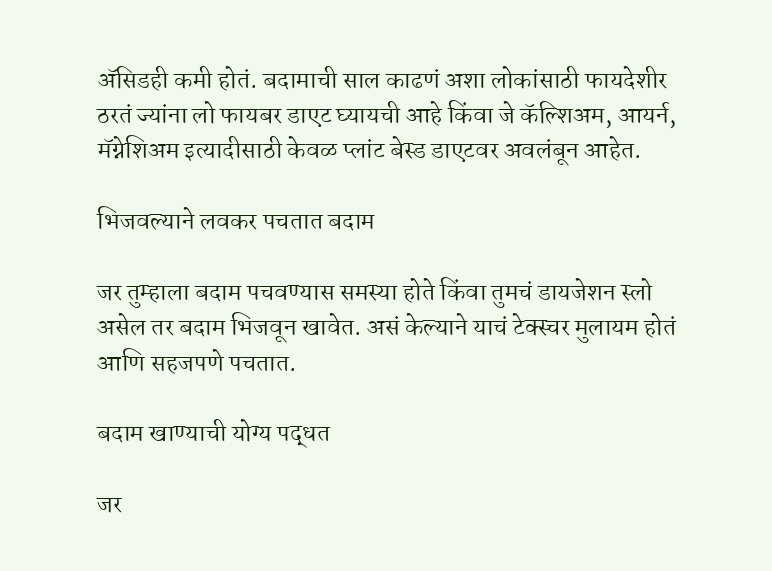अ‍ॅसिडही कमी होतं. बदामाची साल काढणं अशा लोकांसाठी फायदेशीर ठरतं ज्यांना लो फायबर डाएट घ्यायची आहे किंवा जे कॅल्शिअम, आयर्न, मॅग्नेशिअम इत्यादीसाठी केवळ प्लांट बेस्ड डाएटवर अवलंबून आहेत.

भिजवल्याने लवकर पचतात बदाम

जर तुम्हाला बदाम पचवण्यास समस्या होते किंवा तुमचं डायजेशन स्लो असेल तर बदाम भिजवून खावेत. असं केल्याने याचं टेक्स्चर मुलायम होतं आणि सहजपणे पचतात.

बदाम खाण्याची योग्य पद्धत

जर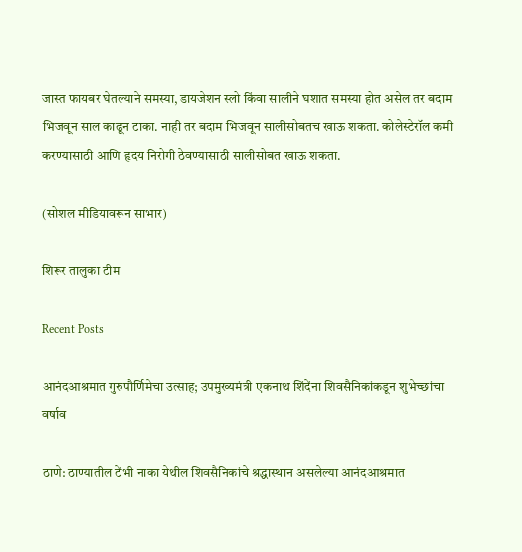जास्त फायबर घेतल्याने समस्या, डायजेशन स्लो किंवा सालीने घशात समस्या होत असेल तर बदाम भिजवून साल काढून टाका. नाही तर बदाम भिजवून सालीसोबतच खाऊ शकता. कोलेस्टेरॉल कमी करण्यासाठी आणि हृदय निरोगी ठेवण्यासाठी सालीसोबत खाऊ शकता.

(सोशल मीडियावरून साभार)

शिरूर तालुका टीम

Recent Posts

आनंदआश्रमात गुरुपौर्णिमेचा उत्साह; उपमुख्यमंत्री एकनाथ शिंदेंना शिवसैनिकांकडून शुभेच्छांचा वर्षाव

ठाणे: ठाण्यातील टेंभी नाका येथील शिवसैनिकांचे श्रद्धास्थान असलेल्या आनंदआश्रमात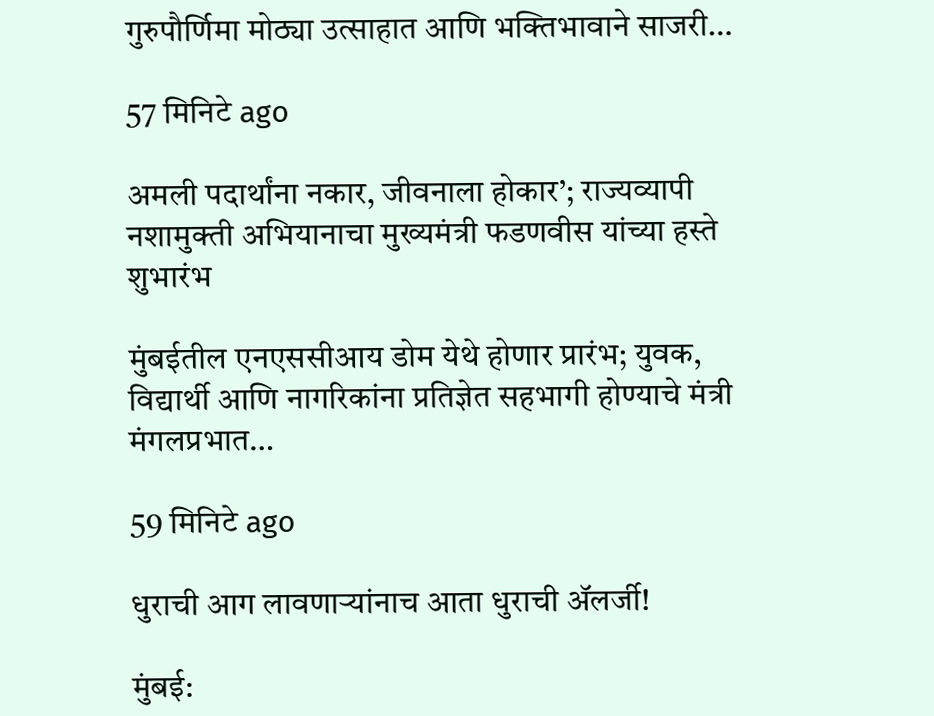गुरुपौर्णिमा मोठ्या उत्साहात आणि भक्तिभावाने साजरी…

57 मिनिटे ago

अमली पदार्थांना नकार, जीवनाला होकार’; राज्यव्यापी नशामुक्ती अभियानाचा मुख्यमंत्री फडणवीस यांच्या हस्ते शुभारंभ

मुंबईतील एनएससीआय डोम येथे होणार प्रारंभ; युवक, विद्यार्थी आणि नागरिकांना प्रतिज्ञेत सहभागी होण्याचे मंत्री मंगलप्रभात…

59 मिनिटे ago

धुराची आग लावणाऱ्यांनाच आता धुराची ॲलर्जी!

मुंबई: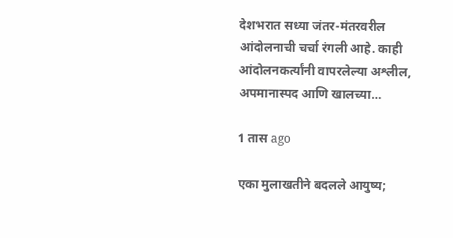देशभरात सध्या जंतर-मंतरवरील आंदोलनाची चर्चा रंगली आहे. काही आंदोलनकर्त्यांनी वापरलेल्या अश्लील, अपमानास्पद आणि खालच्या…

1 तास ago

एका मुलाखतीने बदलले आयुष्य;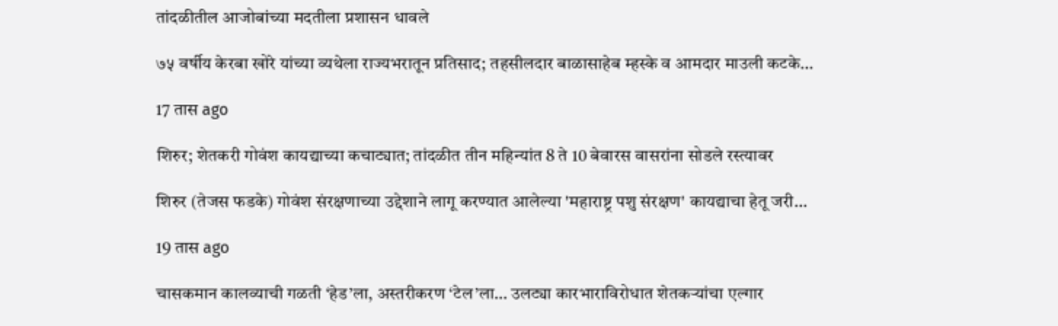तांदळीतील आजोबांच्या मदतीला प्रशासन धावले

७५ वर्षीय केरबा खोरे यांच्या व्यथेला राज्यभरातून प्रतिसाद; तहसीलदार बाळासाहेब म्हस्के व आमदार माउली कटके…

17 तास ago

शिरुर; शेतकरी गोवंश कायद्याच्या कचाट्यात; तांदळीत तीन महिन्यांत 8 ते 10 बेवारस वासरांना सोडले रस्त्यावर

शिरुर (तेजस फडके) गोवंश संरक्षणाच्या उद्देशाने लागू करण्यात आलेल्या 'महाराष्ट्र पशु संरक्षण' कायद्याचा हेतू जरी…

19 तास ago

चासकमान कालव्याची गळती ‘हेड’ला, अस्तरीकरण ‘टेल’ला… उलट्या कारभाराविरोधात शेतकऱ्यांचा एल्गार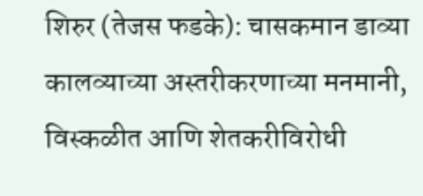शिरुर (तेजस फडके): चासकमान डाव्या कालव्याच्या अस्तरीकरणाच्या मनमानी, विस्कळीत आणि शेतकरीविरोधी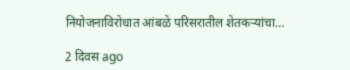नियोजनाविरोधात आंबळे परिसरातील शेतकऱ्यांचा…

2 दिवस ago